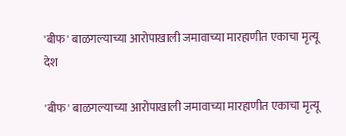'बीफ' बाळगल्याच्या आरोपाखाली जमावाच्या मारहाणीत एकाचा मृत्यू
देश

'बीफ' बाळगल्याच्या आरोपाखाली जमावाच्या मारहाणीत एकाचा मृत्यू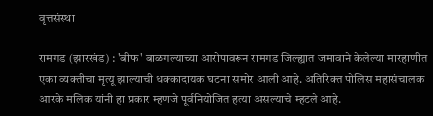वृत्तसंस्था

रामगड (झारखंड) : 'बीफ' बाळगल्याच्या आरोपावरून रामगड जिल्ह्यात जमावाने केलेल्या मारहाणीत एका व्यक्तीचा मृत्यू झाल्याची धक्‍कादायक घटना समोर आली आहे. अतिरिक्त पोलिस महासंचालक आरके मलिक यांनी हा प्रकार म्हणजे पूर्वनियोजित हत्या असल्याचे म्हटले आहे.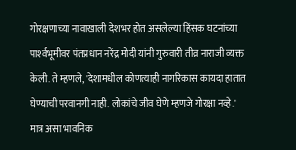गोरक्षणाच्या नावाखाली देशभर होत असलेल्या हिंसक घटनांच्या पार्श्‍वभूमीवर पंतप्रधान नरेंद्र मोदी यांनी गुरुवारी तीव्र नाराजी व्यक्त केली. ते म्हणले, 'देशामधील कोणत्याही नागरिकास कायदा हातात घेण्याची परवानगी नाही. लोकांचे जीव घेणे म्हणजे गोरक्षा नव्हे.' मात्र असा भावनिक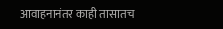आवाहनानंतर काही तासातच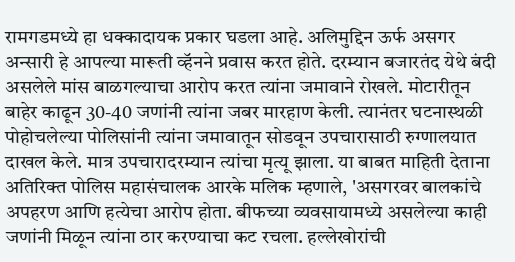रामगडमध्ये हा धक्कादायक प्रकार घडला आहे. अलिमुद्दिन ऊर्फ असगर अन्सारी हे आपल्या मारूती व्हॅनने प्रवास करत होते. दरम्यान बजारतंद येथे बंदी असलेले मांस बाळगल्याचा आरोप करत त्यांना जमावाने रोखले. मोटारीतून बाहेर काढून 30-40 जणांनी त्यांना जबर मारहाण केली. त्यानंतर घटनास्थळी पोहोचलेल्या पोलिसांनी त्यांना जमावातून सोडवून उपचारासाठी रुग्णालयात दाखल केले. मात्र उपचारादरम्यान त्यांचा मृत्यू झाला. या बाबत माहिती देताना अतिरिक्त पोलिस महासंचालक आरके मलिक म्हणाले, 'असगरवर बालकांचे अपहरण आणि हत्येचा आरोप होता. बीफच्या व्यवसायामध्ये असलेल्या काही जणांनी मिळून त्यांना ठार करण्याचा कट रचला. हल्लेखोरांची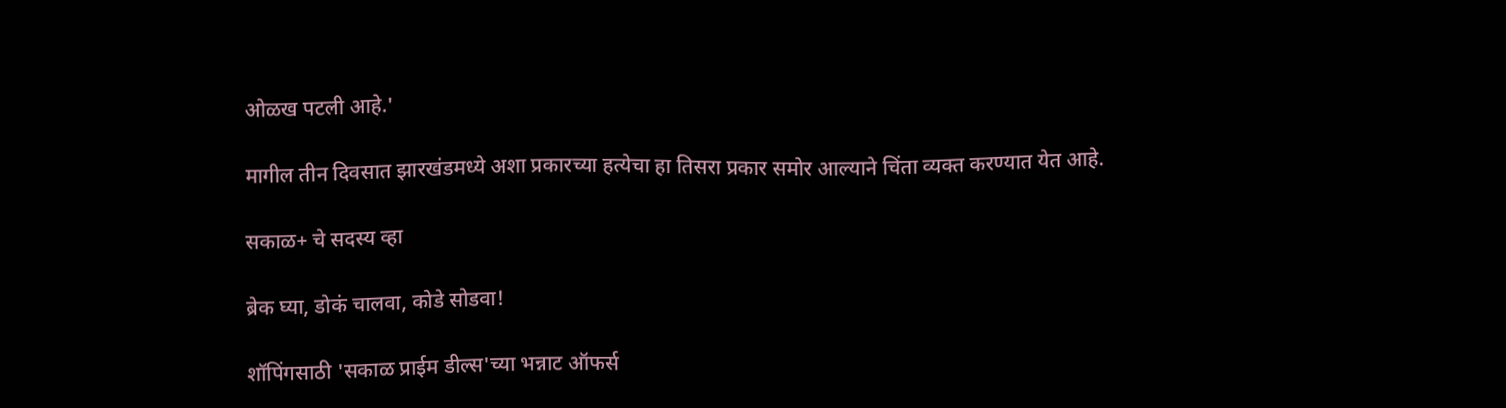ओळख पटली आहे.'

मागील तीन दिवसात झारखंडमध्ये अशा प्रकारच्या हत्येचा हा तिसरा प्रकार समोर आल्याने चिंता व्यक्त करण्यात येत आहे.

सकाळ+ चे सदस्य व्हा

ब्रेक घ्या, डोकं चालवा, कोडे सोडवा!

शॉपिंगसाठी 'सकाळ प्राईम डील्स'च्या भन्नाट ऑफर्स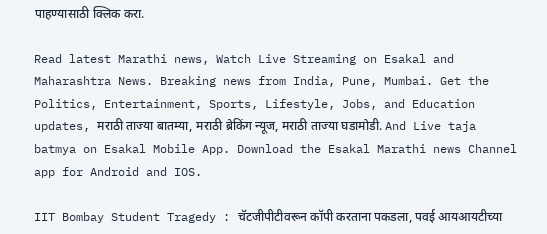पाहण्यासाठी क्लिक करा.

Read latest Marathi news, Watch Live Streaming on Esakal and Maharashtra News. Breaking news from India, Pune, Mumbai. Get the Politics, Entertainment, Sports, Lifestyle, Jobs, and Education updates, मराठी ताज्या बातम्या, मराठी ब्रेकिंग न्यूज, मराठी ताज्या घडामोडी. And Live taja batmya on Esakal Mobile App. Download the Esakal Marathi news Channel app for Android and IOS.

IIT Bombay Student Tragedy : चॅटजीपीटीवरून कॉपी करताना पकडला, पवई आयआयटीच्या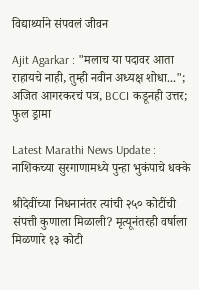विद्यार्थ्याने संपवलं जीवन

Ajit Agarkar : "मलाच या पदावर आता राहायचे नाही, तुम्ही नवीन अध्यक्ष शोधा..."; अजित आगरकरचं पत्र, BCCI कडूनही उत्तर; फुल ड्रामा

Latest Marathi News Update : नाशिकच्या सुरगाणामध्ये पुन्हा भुकंपाचे धक्के

श्रीदेवींच्या निधनानंतर त्यांची २५० कोटींची संपत्ती कुणाला मिळाली? मृत्यूनंतरही वर्षाला मिळणारे १३ कोटी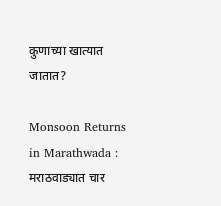कुणाच्या खात्यात जातात?

Monsoon Returns in Marathwada : मराठवाड्यात चार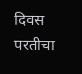दिवस परतीचा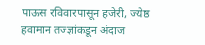पाऊस रविवारपासून हजेरी, ज्येष्ठ हवामान तज्ज्ञांकडून अंदाज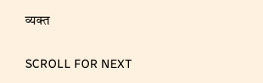व्यक्त

SCROLL FOR NEXT